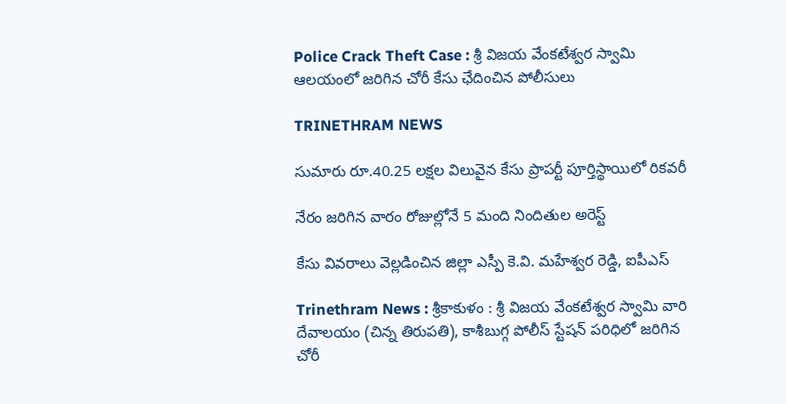Police Crack Theft Case : శ్రీ విజయ వేంకటేశ్వర స్వామి ఆలయంలో జరిగిన చోరీ కేసు ఛేదించిన పోలీసులు

TRINETHRAM NEWS

సుమారు రూ.40.25 లక్షల విలువైన కేసు ప్రాపర్టీ పూర్తిస్థాయిలో రికవరీ

నేరం జరిగిన వారం రోజుల్లోనే 5 మంది నిందితుల అరెస్ట్

కేసు వివరాలు వెల్లడించిన జిల్లా ఎస్పీ కె.వి. మహేశ్వర రెడ్డి, ఐపీఎస్

Trinethram News : శ్రీకాకుళం : శ్రీ విజయ వేంకటేశ్వర స్వామి వారి దేవాలయం (చిన్న తిరుపతి), కాశీబుగ్గ పోలీస్ స్టేషన్ పరిధిలో జరిగిన చోరీ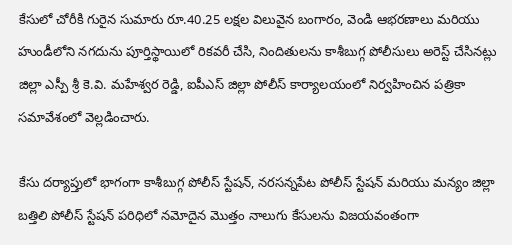కేసులో చోరీకి గురైన సుమారు రూ.40.25 లక్షల విలువైన బంగారం, వెండి ఆభరణాలు మరియు హుండీలోని నగదును పూర్తిస్థాయిలో రికవరీ చేసి, నిందితులను కాశీబుగ్గ పోలీసులు అరెస్ట్ చేసినట్లు జిల్లా ఎస్పీ శ్రీ కె.వి. మహేశ్వర రెడ్డి, ఐపీఎస్ జిల్లా పోలీస్ కార్యాలయంలో నిర్వహించిన పత్రికా సమావేశంలో వెల్లడించారు.

కేసు దర్యాప్తులో భాగంగా కాశీబుగ్గ పోలీస్ స్టేషన్, నరసన్నపేట పోలీస్ స్టేషన్ మరియు మన్యం జిల్లా బత్తిలి పోలీస్ స్టేషన్ పరిధిలో నమోదైన మొత్తం నాలుగు కేసులను విజయవంతంగా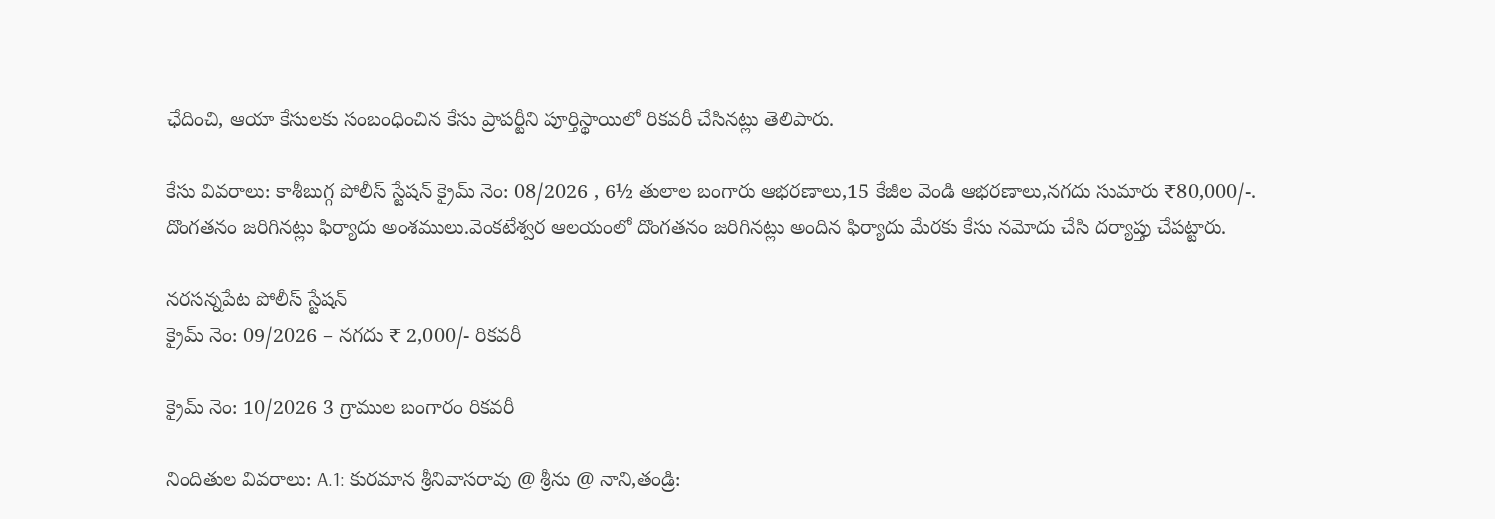ఛేదించి, ఆయా కేసులకు సంబంధించిన కేసు ప్రాపర్టీని పూర్తిస్థాయిలో రికవరీ చేసినట్లు తెలిపారు.

కేసు వివరాలు: కాశీబుగ్గ పోలీస్ స్టేషన్ క్రైమ్ నెం: 08/2026 , 6½ తులాల బంగారు ఆభరణాలు,15 కేజీల వెండి ఆభరణాలు,నగదు సుమారు ₹80,000/-. దొంగతనం జరిగినట్లు ఫిర్యాదు అంశములు.వెంకటేశ్వర ఆలయంలో దొంగతనం జరిగినట్లు అందిన ఫిర్యాదు మేరకు కేసు నమోదు చేసి దర్యాప్తు చేపట్టారు.

నరసన్నపేట పోలీస్ స్టేషన్
క్రైమ్ నెం: 09/2026 – నగదు ₹ 2,000/- రికవరీ

క్రైమ్ నెం: 10/2026 3 గ్రాముల బంగారం రికవరీ

నిందితుల వివరాలు: A.1: కురమాన శ్రీనివాసరావు @ శ్రీను @ నాని,తండ్రి: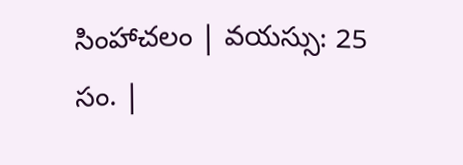సింహాచలం | వయస్సు: 25 సం. |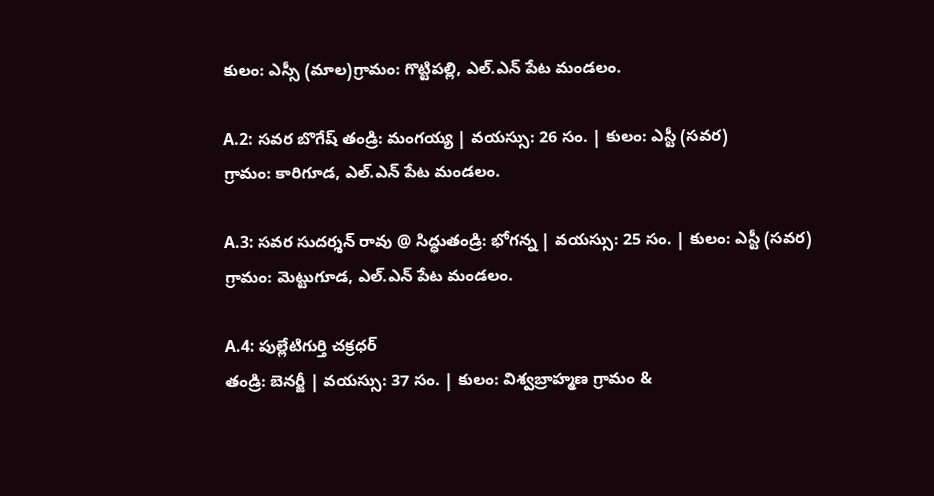కులం: ఎస్సీ (మాల)గ్రామం: గొట్టిపల్లి, ఎల్.ఎన్ పేట మండలం.

A.2: సవర బొగేష్ తండ్రి: మంగయ్య | వయస్సు: 26 సం. | కులం: ఎస్టీ (సవర)
గ్రామం: కారిగూడ, ఎల్.ఎన్ పేట మండలం.

A.3: సవర సుదర్శన్ రావు @ సిద్ధుతండ్రి: భోగన్న | వయస్సు: 25 సం. | కులం: ఎస్టీ (సవర) గ్రామం: మెట్టుగూడ, ఎల్.ఎన్ పేట మండలం.

A.4: పుల్లేటిగుర్తి చక్రధర్
తండ్రి: బెనర్జీ | వయస్సు: 37 సం. | కులం: విశ్వబ్రాహ్మణ గ్రామం &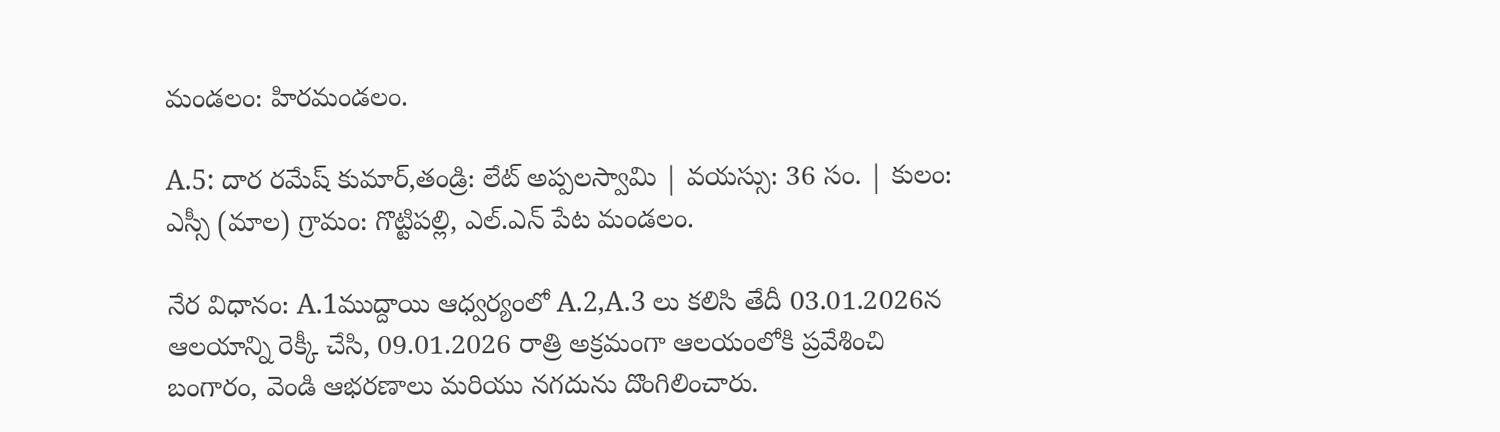మండలం: హిరమండలం.

A.5: దార రమేష్ కుమార్,తండ్రి: లేట్ అప్పలస్వామి | వయస్సు: 36 సం. | కులం: ఎస్సీ (మాల) గ్రామం: గొట్టిపల్లి, ఎల్.ఎన్ పేట మండలం.

నేర విధానం: A.1ముద్దాయి ఆధ్వర్యంలో A.2,A.3 లు కలిసి తేదీ 03.01.2026న ఆలయాన్ని రెక్కీ చేసి, 09.01.2026 రాత్రి అక్రమంగా ఆలయంలోకి ప్రవేశించి బంగారం, వెండి ఆభరణాలు మరియు నగదును దొంగిలించారు.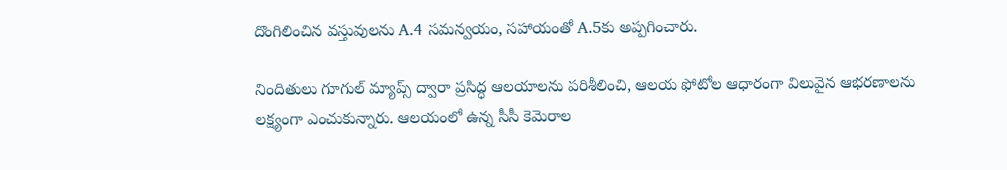దొంగిలించిన వస్తువులను A.4 సమన్వయం, సహాయంతో A.5కు అప్పగించారు.

నిందితులు గూగుల్ మ్యాప్స్ ద్వారా ప్రసిద్ధ ఆలయాలను పరిశీలించి, ఆలయ ఫోటోల ఆధారంగా విలువైన ఆభరణాలను లక్ష్యంగా ఎంచుకున్నారు. ఆలయంలో ఉన్న సీసీ కెమెరాల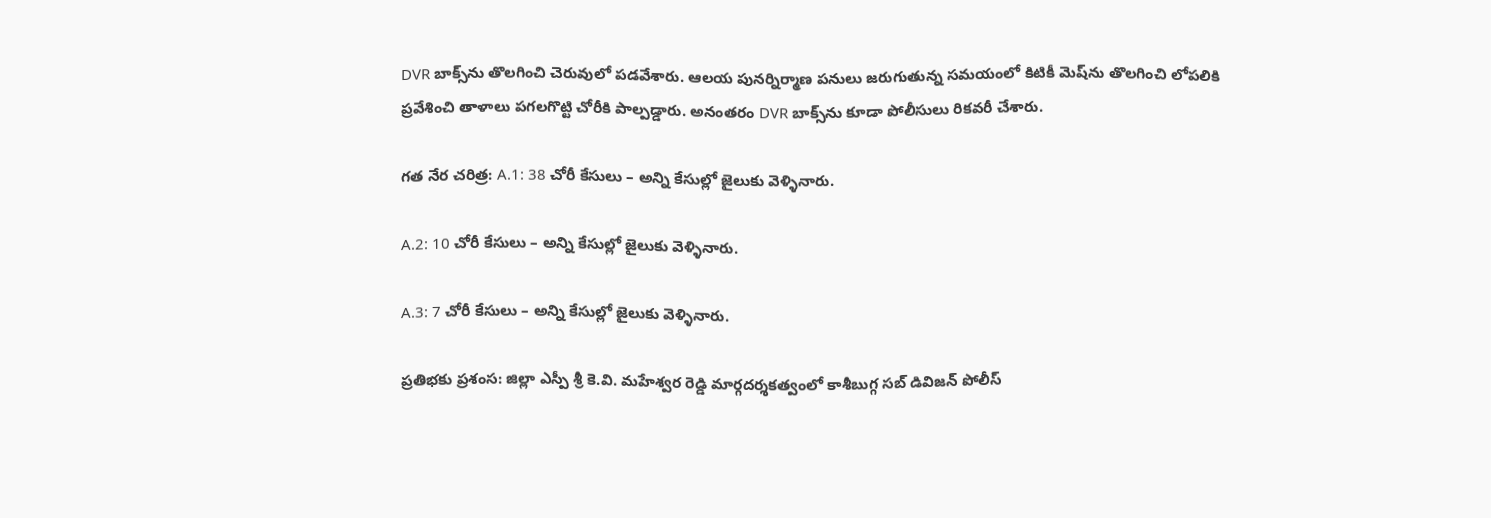DVR బాక్స్‌ను తొలగించి చెరువులో పడవేశారు. ఆలయ పునర్నిర్మాణ పనులు జరుగుతున్న సమయంలో కిటికీ మెష్‌ను తొలగించి లోపలికి ప్రవేశించి తాళాలు పగలగొట్టి చోరీకి పాల్పడ్డారు. అనంతరం DVR బాక్స్‌ను కూడా పోలీసులు రికవరీ చేశారు.

గత నేర చరిత్ర: A.1: 38 చోరీ కేసులు – అన్ని కేసుల్లో జైలుకు వెళ్ళినారు.

A.2: 10 చోరీ కేసులు – అన్ని కేసుల్లో జైలుకు వెళ్ళినారు.

A.3: 7 చోరీ కేసులు – అన్ని కేసుల్లో జైలుకు వెళ్ళినారు.

ప్రతిభకు ప్రశంస: జిల్లా ఎస్పీ శ్రీ కె.వి. మహేశ్వర రెడ్డి మార్గదర్శకత్వంలో కాశీబుగ్గ సబ్ డివిజన్ పోలీస్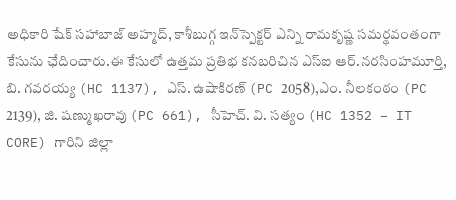అధికారి షేక్ సహాబాజ్ అహ్మద్, కాశీబుగ్గ ఇన్‌స్పెక్టర్ ఎన్ని రామకృష్ణ సమర్థవంతంగా కేసును ఛేదించారు.ఈ కేసులో ఉత్తమ ప్రతిభ కనబరిచిన ఎస్‌ఐ ఆర్.నరసింహమూర్తి, బి. గవరయ్య (HC 1137), ఎస్. ఉషాకిరణ్ (PC 2058),ఎం. నీలకంఠం (PC 2139), జి. షణ్ముఖరావు (PC 661), సీహెచ్. వి. సత్యం (HC 1352 – IT CORE) గారిని జిల్లా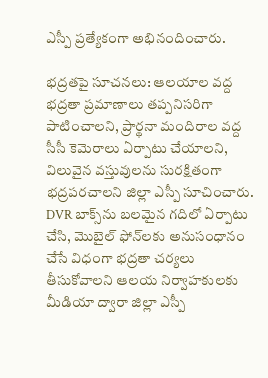ఎస్పీ ప్రత్యేకంగా అభినందించారు.

భద్రతపై సూచనలు: ఆలయాల వద్ద భద్రతా ప్రమాణాలు తప్పనిసరిగా పాటించాలని, ప్రార్థనా మందిరాల వద్ద సీసీ కెమెరాలు ఏర్పాటు చేయాలని, విలువైన వస్తువులను సురక్షితంగా భద్రపరచాలని జిల్లా ఎస్పీ సూచించారు. DVR బాక్స్‌ను బలమైన గదిలో ఏర్పాటు చేసి, మొబైల్ ఫోన్‌లకు అనుసంధానం చేసే విధంగా భద్రతా చర్యలు తీసుకోవాలని ఆలయ నిర్వాహకులకు మీడియా ద్వారా జిల్లా ఎస్పీ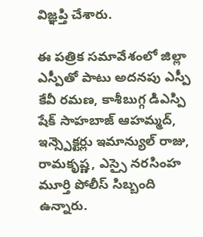విజ్ఞప్తి చేశారు.

ఈ పత్రిక సమావేశంలో జిల్లా ఎస్పీతో పాటు అదనపు ఎస్పీ కేవీ రమణ, కాశీబుగ్గ డిఎస్పి షేక్ సాహబాజ్ ఆహమ్మద్, ఇన్స్పెక్టర్లు ఇమాన్యుల్ రాజు, రామకృష్ణ, ఎస్సై నరసింహ మూర్తి పోలీస్ సిబ్బంది ఉన్నారు.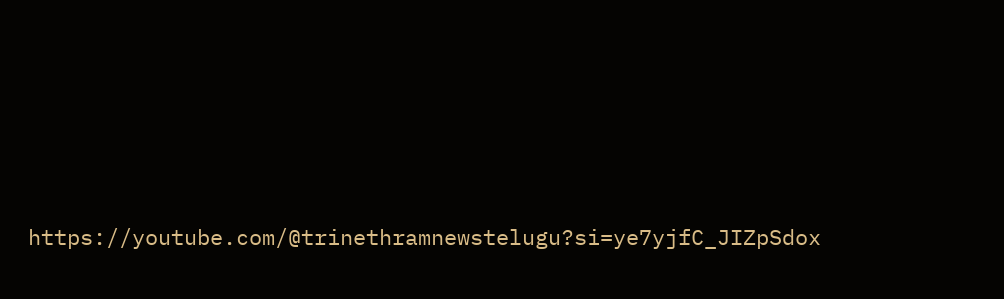https://youtube.com/@trinethramnewstelugu?si=ye7yjfC_JIZpSdox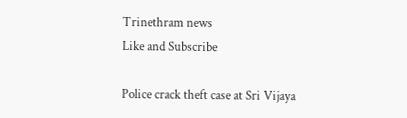Trinethram news
Like and Subscribe

Police crack theft case at Sri Vijaya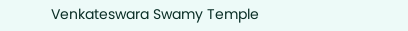Venkateswara Swamy Temple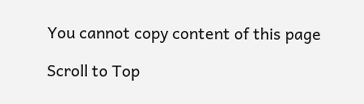You cannot copy content of this page

Scroll to Top